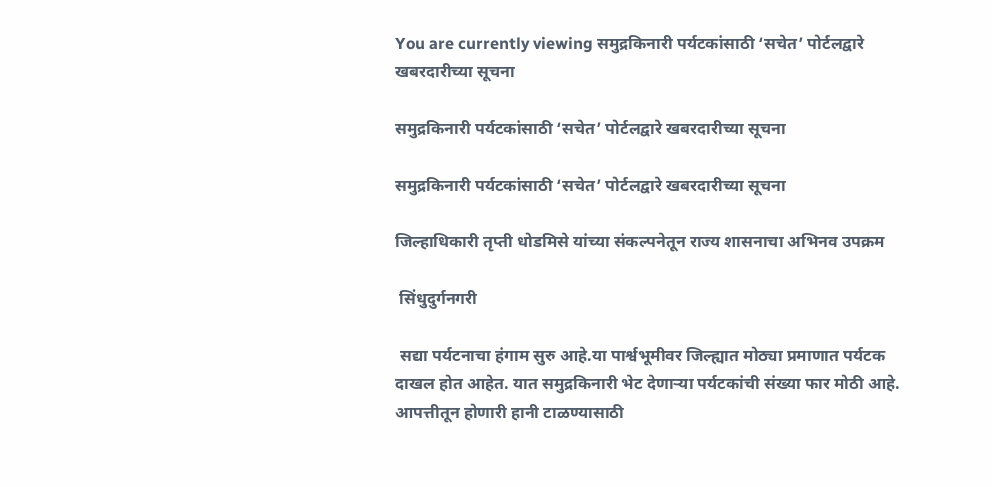You are currently viewing समुद्रकिनारी पर्यटकांसाठी ‘सचेत’ पोर्टलद्वारे खबरदारीच्या सूचना

समुद्रकिनारी पर्यटकांसाठी ‘सचेत’ पोर्टलद्वारे खबरदारीच्या सूचना

समुद्रकिनारी पर्यटकांसाठी ‘सचेत’ पोर्टलद्वारे खबरदारीच्या सूचना

जिल्हाधिकारी तृप्ती धोडमिसे यांच्या संकल्पनेतून राज्य शासनाचा अभिनव उपक्रम

 सिंधुदुर्गनगरी

 सद्या पर्यटनाचा हंगाम सुरु आहे.या पार्श्वभूमीवर जिल्ह्यात मोठ्या प्रमाणात पर्यटक दाखल होत आहेत. यात समुद्रकिनारी भेट देणाऱ्या पर्यटकांची संख्या फार मोठी आहे. आपत्तीतून होणारी हानी टाळण्यासाठी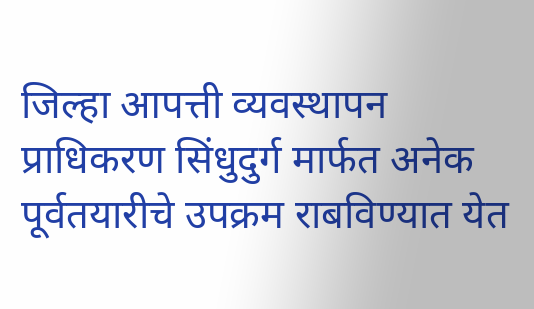जिल्हा आपत्ती व्यवस्थापन प्राधिकरण सिंधुदुर्ग मार्फत अनेक पूर्वतयारीचे उपक्रम राबविण्यात येत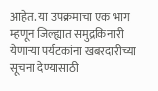आहेत. या उपक्रमाचा एक भाग म्हणून जिल्ह्यात समुद्रकिनारी येणाऱ्या पर्यटकांना खबरदारीच्या सूचना देण्यासाठी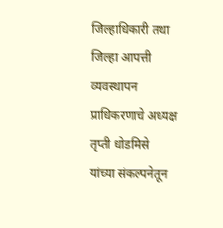जिल्हाधिकारी तथा जिल्हा आपत्ती व्यवस्थापन प्राधिकरणाचे अध्यक्ष तृप्ती धोडमिसे  यांच्या संकल्पनेतून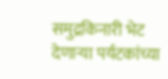समुद्रकिनारी भेट देणाऱ्या पर्यटकांच्या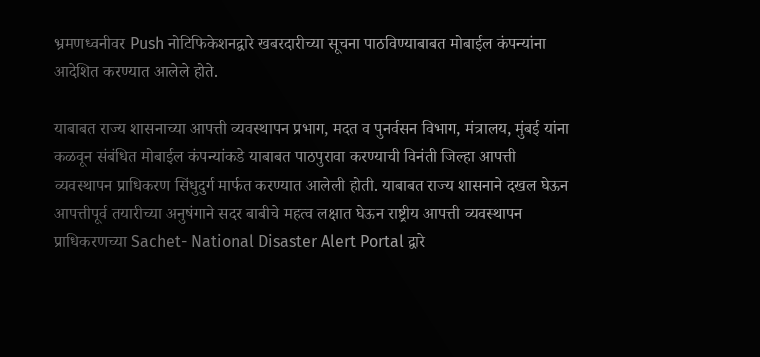भ्रमणध्वनीवर Push नोटिफिकेशनद्वारे खबरदारीच्या सूचना पाठविण्याबाबत मोबाईल कंपन्यांना आदेशित करण्यात आलेले होते.

याबाबत राज्य शासनाच्या आपत्ती व्यवस्थापन प्रभाग, मदत व पुनर्वसन विभाग, मंत्रालय, मुंबई यांना कळवून संबंधित मोबाईल कंपन्यांकडे याबाबत पाठपुरावा करण्याची विनंती जिल्हा आपत्ती व्यवस्थापन प्राधिकरण सिंधुदुर्ग मार्फत करण्यात आलेली होती. याबाबत राज्य शासनाने दखल घेऊन आपत्तीपूर्व तयारीच्या अनुषंगाने सदर बाबीचे महत्व लक्षात घेऊन राष्ट्रीय आपत्ती व्यवस्थापन प्राधिकरणच्या Sachet- National Disaster Alert Portal द्वारे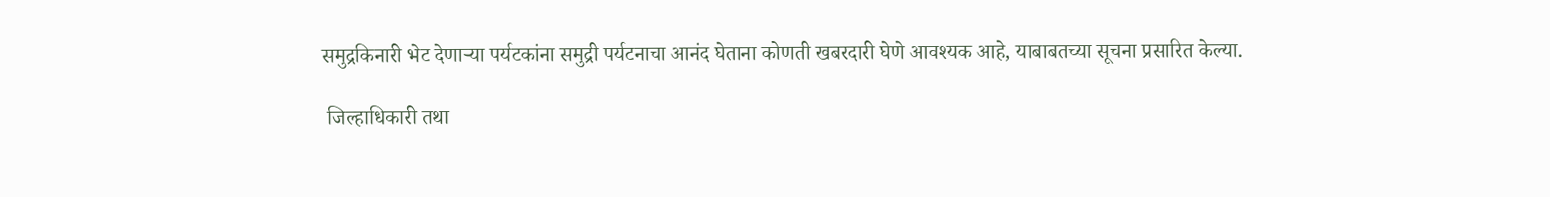समुद्रकिनारी भेट देणाऱ्या पर्यटकांना समुद्री पर्यटनाचा आनंद घेताना कोणती खबरदारी घेणे आवश्यक आहे, याबाबतच्या सूचना प्रसारित केल्या.

 जिल्हाधिकारी तथा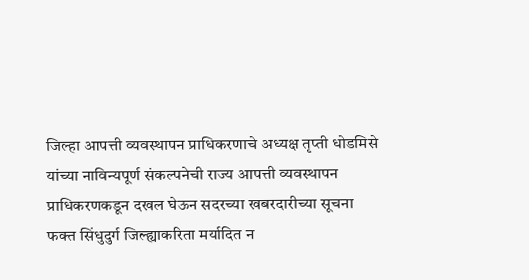जिल्हा आपत्ती व्यवस्थापन प्राधिकरणाचे अध्यक्ष तृप्ती धोडमिसे यांच्या नाविन्यपूर्ण संकल्पनेची राज्य आपत्ती व्यवस्थापन प्राधिकरणकडून दखल घेऊन सदरच्या खबरदारीच्या सूचना फक्त सिंधुदुर्ग जिल्ह्याकरिता मर्यादित न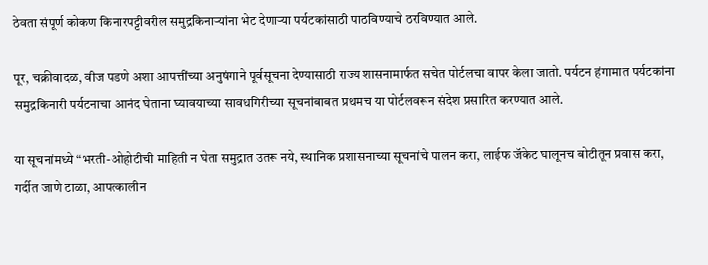ठेवता संपूर्ण कोकण किनारपट्टीवरील समुद्रकिनाऱ्यांना भेट देणाऱ्या पर्यटकांसाठी पाठविण्याचे ठरविण्यात आले.

पूर, चक्रीवादळ, वीज पडणे अशा आपत्तींच्या अनुषंगाने पूर्वसूचना देण्यासाठी राज्य शासनामार्फत सचेत पोर्टलचा वापर केला जातो. पर्यटन हंगामात पर्यटकांना समुद्रकिनारी पर्यटनाचा आनंद घेताना घ्यावयाच्या सावधगिरीच्या सूचनांबाबत प्रथमच या पोर्टलवरून संदेश प्रसारित करण्यात आले.

या सूचनांमध्ये “भरती-ओहोटीची माहिती न घेता समुद्रात उतरू नये, स्थानिक प्रशासनाच्या सूचनांचे पालन करा, लाईफ जॅकेट घालूनच बोटीतून प्रवास करा, गर्दीत जाणे टाळा, आपत्कालीन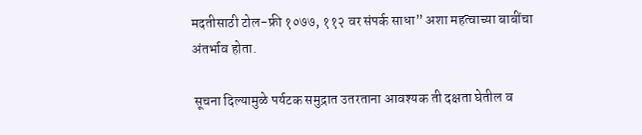मदतीसाठी टोल-फ्री १०७७, ११२ वर संपर्क साधा” अशा महत्वाच्या बाबींचा अंतर्भाव होता.

 सूचना दिल्यामुळे पर्यटक समुद्रात उतरताना आवश्यक ती दक्षता घेतील व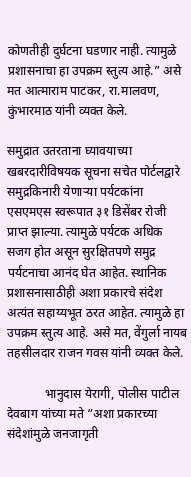कोणतीही दुर्घटना घडणार नाही. त्यामुळे प्रशासनाचा हा उपक्रम स्तुत्य आहे.” असे मत आत्माराम पाटकर, रा.मालवण, कुंभारमाठ यांनी व्यक्त केले.

समुद्रात उतरताना घ्यावयाच्या खबरदारीविषयक सूचना सचेत पोर्टलद्वारे समुद्रकिनारी येणाऱ्या पर्यटकांना एसएमएस स्वरूपात ३१ डिसेंबर रोजी प्राप्त झाल्या. त्यामुळे पर्यटक अधिक सजग होत असून सुरक्षितपणे समुद्र पर्यटनाचा आनंद घेत आहेत. स्थानिक प्रशासनासाठीही अशा प्रकारचे संदेश अत्यंत सहाय्यभूत ठरत आहेत. त्यामुळे हा उपक्रम स्तुत्य आहे. असे मत, वेंगुर्ला नायब तहसीलदार राजन गवस यांनी व्यक्त केले.

            भानुदास येरागी, पोलीस पाटील देवबाग यांच्या मते “अशा प्रकारच्या संदेशांमुळे जनजागृती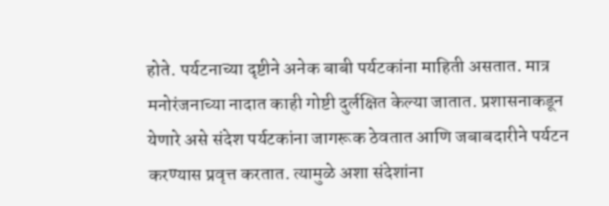होते. पर्यटनाच्या दृष्टीने अनेक बाबी पर्यटकांना माहिती असतात. मात्र मनोरंजनाच्या नादात काही गोष्टी दुर्लक्षित केल्या जातात. प्रशासनाकडून येणारे असे संदेश पर्यटकांना जागरूक ठेवतात आणि जबाबदारीने पर्यटन करण्यास प्रवृत्त करतात. त्यामुळे अशा संदेशांना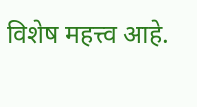विशेष महत्त्व आहे.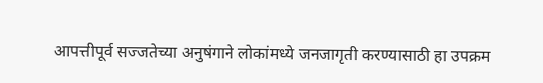आपत्तीपूर्व सज्जतेच्या अनुषंगाने लोकांमध्ये जनजागृती करण्यासाठी हा उपक्रम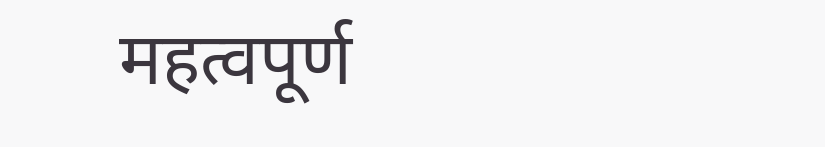महत्वपूर्ण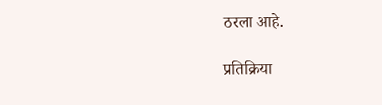ठरला आहे.

प्रतिक्रिया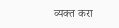व्यक्त करा